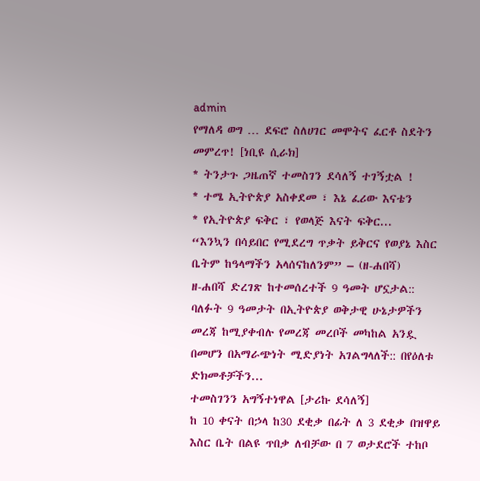admin
የማለዳ ወግ … ደፍሮ ስለሀገር መሞትና ፈርቶ ስደትን መምረጥ! [ነቢዩ ሲራክ]
* ትንታጉ ጋዜጠኛ ተመስገን ደሳለኝ ተገኝቷል !
* ተሜ ኢትዮጵያ አስቀደመ ፣ እኔ ፈሪው እናቴን
* የኢትዮጵያ ፍቅር ፣ የወላጅ እናት ፍቅር...
“እንኳን በሳይበር የሚደረግ ጥቃት ይቅርና የወያኔ እስር ቤትም ከዓላማችን አላሰናከለንም” – (ዘ-ሐበሻ)
ዘ-ሐበሻ ድረገጽ ከተመሰረተች 9 ዓመት ሆኗታል:: ባለፉት 9 ዓመታት በኢትዮጵያ ወቅታዊ ሁኔታዎችን መረጃ ከሚያቀብሉ የመረጃ መረቦች መካከል አንዷ በመሆን በአማራጭነት ሚድያነት አገልግላለች:: በየዕለቱ ድክመቶቻችን...
ተመስገንን አግኝተነዋል [ታሪኩ ደሳለኝ]
ከ 10 ቀናት በኃላ ከ30 ደቂቃ በፊት ለ 3 ደቂቃ በዝዋይ እስር ቤት በልዩ ጥበቃ ለብቻው በ 7 ወታደሮች ተከቦ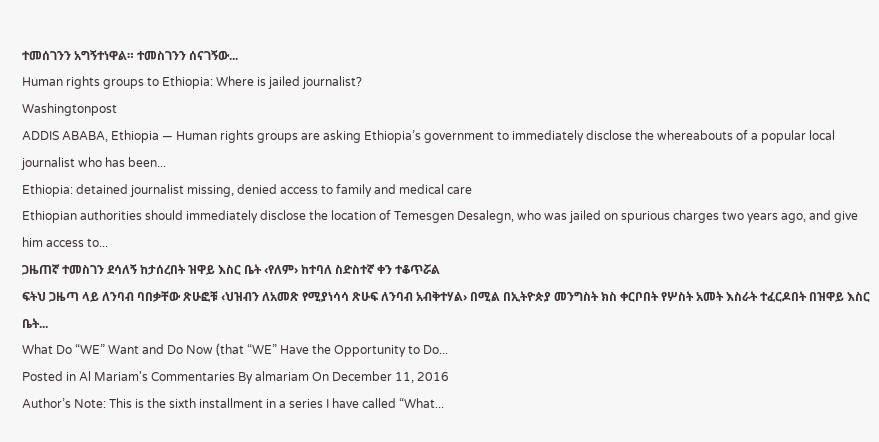ተመሰገንን አግኝተነዋል። ተመስገንን ሰናገኝው...
Human rights groups to Ethiopia: Where is jailed journalist?
Washingtonpost
ADDIS ABABA, Ethiopia — Human rights groups are asking Ethiopia’s government to immediately disclose the whereabouts of a popular local journalist who has been...
Ethiopia: detained journalist missing, denied access to family and medical care
Ethiopian authorities should immediately disclose the location of Temesgen Desalegn, who was jailed on spurious charges two years ago, and give him access to...
ጋዜጠኛ ተመስገን ደሳለኝ ከታሰረበት ዝዋይ እስር ቤት ‹የለም› ከተባለ ስድስተኛ ቀን ተቆጥሯል
ፍትህ ጋዜጣ ላይ ለንባብ ባበቃቸው ጽሁፎቹ ‹ህዝብን ለአመጽ የሚያነሳሳ ጽሁፍ ለንባብ አብቅተሃል› በሚል በኢትዮጵያ መንግስት ክስ ቀርቦበት የሦስት አመት እስራት ተፈርዶበት በዝዋይ እስር ቤት...
What Do “WE” Want and Do Now (that “WE” Have the Opportunity to Do...
Posted in Al Mariam's Commentaries By almariam On December 11, 2016
Author’s Note: This is the sixth installment in a series I have called “What...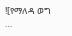![የማለዳ ወግ …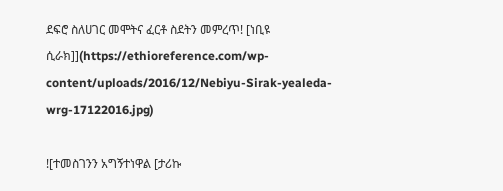ደፍሮ ስለሀገር መሞትና ፈርቶ ስደትን መምረጥ! [ነቢዩ ሲራክ]](https://ethioreference.com/wp-content/uploads/2016/12/Nebiyu-Sirak-yealeda-wrg-17122016.jpg)

![ተመስገንን አግኝተነዋል [ታሪኩ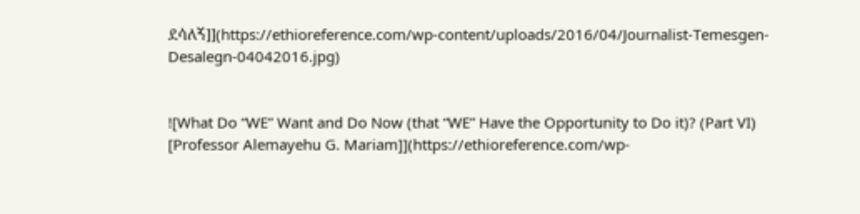ደሳለኝ]](https://ethioreference.com/wp-content/uploads/2016/04/Journalist-Temesgen-Desalegn-04042016.jpg)


![What Do “WE” Want and Do Now (that “WE” Have the Opportunity to Do it)? (Part VI) [Professor Alemayehu G. Mariam]](https://ethioreference.com/wp-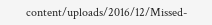content/uploads/2016/12/Missed-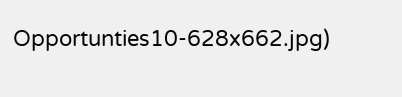Opportunties10-628x662.jpg)